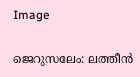Image

ജെറുസലേം: ലത്തീന്‍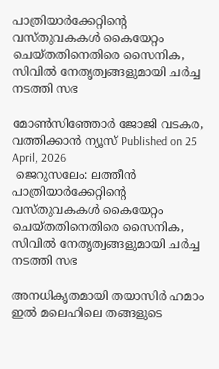പാത്രിയാര്‍ക്കേറ്റിന്റെ വസ്തുവകകള്‍ കൈയേറ്റം ചെയ്തതിനെതിരെ സൈനിക, സിവില്‍ നേതൃത്വങ്ങളുമായി ചര്‍ച്ച നടത്തി സഭ

മോണ്‍സിഞ്ഞോര്‍ ജോജി വടകര, വത്തിക്കാന്‍ ന്യൂസ് Published on 25 April, 2026
 ജെറുസലേം: ലത്തീന്‍ പാത്രിയാര്‍ക്കേറ്റിന്റെ വസ്തുവകകള്‍ കൈയേറ്റം ചെയ്തതിനെതിരെ സൈനിക, സിവില്‍ നേതൃത്വങ്ങളുമായി ചര്‍ച്ച നടത്തി സഭ

അനധികൃതമായി തയാസിര്‍ ഹമാം ഇല്‍ മലെഹിലെ തങ്ങളുടെ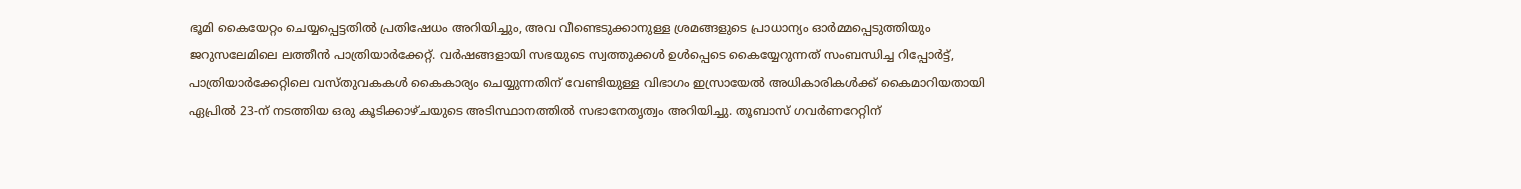ഭൂമി കൈയേറ്റം ചെയ്യപ്പെട്ടതില്‍ പ്രതിഷേധം അറിയിച്ചും, അവ വീണ്ടെടുക്കാനുള്ള ശ്രമങ്ങളുടെ പ്രാധാന്യം ഓര്‍മ്മപ്പെടുത്തിയും ജറുസലേമിലെ ലത്തീന്‍ പാത്രിയാര്‍ക്കേറ്റ്. വര്‍ഷങ്ങളായി സഭയുടെ സ്വത്തുക്കള്‍ ഉള്‍പ്പെടെ കൈയ്യേറുന്നത് സംബന്ധിച്ച റിപ്പോര്‍ട്ട്, പാത്രിയാര്‍ക്കേറ്റിലെ വസ്തുവകകള്‍ കൈകാര്യം ചെയ്യുന്നതിന് വേണ്ടിയുള്ള വിഭാഗം ഇസ്രായേല്‍ അധികാരികള്‍ക്ക് കൈമാറിയതായി ഏപ്രില്‍ 23-ന് നടത്തിയ ഒരു കൂടിക്കാഴ്ചയുടെ അടിസ്ഥാനത്തില്‍ സഭാനേതൃത്വം അറിയിച്ചു. തൂബാസ് ഗവര്‍ണറേറ്റിന്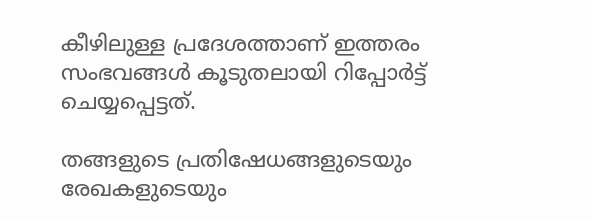കീഴിലുള്ള പ്രദേശത്താണ് ഇത്തരം സംഭവങ്ങള്‍ കൂടുതലായി റിപ്പോര്‍ട്ട് ചെയ്യപ്പെട്ടത്.

തങ്ങളുടെ പ്രതിഷേധങ്ങളുടെയും രേഖകളുടെയും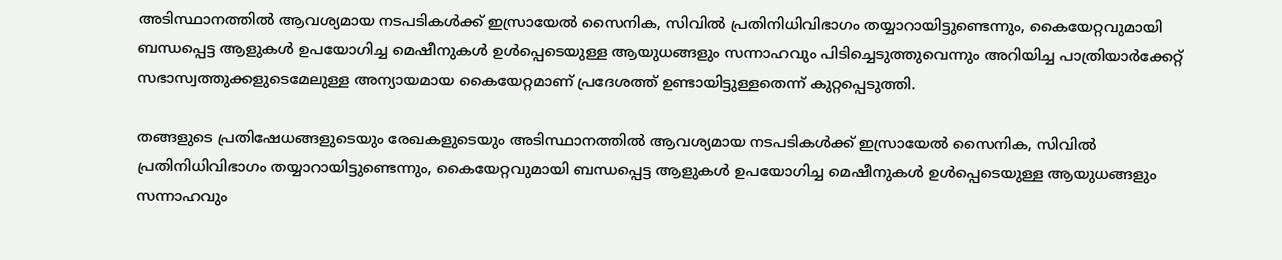അടിസ്ഥാനത്തില്‍ ആവശ്യമായ നടപടികള്‍ക്ക് ഇസ്രായേല്‍ സൈനിക, സിവില്‍ പ്രതിനിധിവിഭാഗം തയ്യാറായിട്ടുണ്ടെന്നും, കൈയേറ്റവുമായി ബന്ധപ്പെട്ട ആളുകള്‍ ഉപയോഗിച്ച മെഷീനുകള്‍ ഉള്‍പ്പെടെയുള്ള ആയുധങ്ങളും സന്നാഹവും പിടിച്ചെടുത്തുവെന്നും അറിയിച്ച പാത്രിയാര്‍ക്കേറ്റ് സഭാസ്വത്തുക്കളുടെമേലുള്ള അന്യായമായ കൈയേറ്റമാണ് പ്രദേശത്ത് ഉണ്ടായിട്ടുള്ളതെന്ന് കുറ്റപ്പെടുത്തി.

തങ്ങളുടെ പ്രതിഷേധങ്ങളുടെയും രേഖകളുടെയും അടിസ്ഥാനത്തില്‍ ആവശ്യമായ നടപടികള്‍ക്ക് ഇസ്രായേല്‍ സൈനിക, സിവില്‍ പ്രതിനിധിവിഭാഗം തയ്യാറായിട്ടുണ്ടെന്നും, കൈയേറ്റവുമായി ബന്ധപ്പെട്ട ആളുകള്‍ ഉപയോഗിച്ച മെഷീനുകള്‍ ഉള്‍പ്പെടെയുള്ള ആയുധങ്ങളും സന്നാഹവും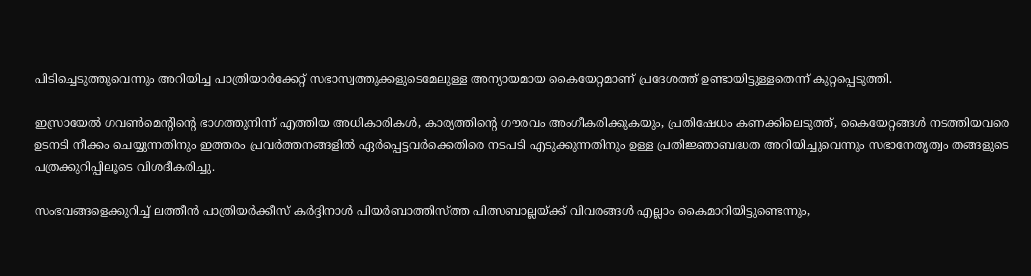പിടിച്ചെടുത്തുവെന്നും അറിയിച്ച പാത്രിയാര്‍ക്കേറ്റ് സഭാസ്വത്തുക്കളുടെമേലുള്ള അന്യായമായ കൈയേറ്റമാണ് പ്രദേശത്ത് ഉണ്ടായിട്ടുള്ളതെന്ന് കുറ്റപ്പെടുത്തി.

ഇസ്രായേല്‍ ഗവണ്‍മെന്റിന്റെ ഭാഗത്തുനിന്ന് എത്തിയ അധികാരികള്‍, കാര്യത്തിന്റെ ഗൗരവം അംഗീകരിക്കുകയും, പ്രതിഷേധം കണക്കിലെടുത്ത്, കൈയേറ്റങ്ങള്‍ നടത്തിയവരെ ഉടനടി നീക്കം ചെയ്യുന്നതിനും ഇത്തരം പ്രവര്‍ത്തനങ്ങളില്‍ ഏര്‍പ്പെട്ടവര്‍ക്കെതിരെ നടപടി എടുക്കുന്നതിനും ഉള്ള പ്രതിജ്ഞാബദ്ധത അറിയിച്ചുവെന്നും സഭാനേതൃത്വം തങ്ങളുടെ പത്രക്കുറിപ്പിലൂടെ വിശദീകരിച്ചു.

സംഭവങ്ങളെക്കുറിച്ച് ലത്തീന്‍ പാത്രിയര്‍ക്കീസ് കര്‍ദ്ദിനാള്‍ പിയര്‍ബാത്തിസ്ത്ത പിത്സബാല്ലയ്ക്ക് വിവരങ്ങള്‍ എല്ലാം കൈമാറിയിട്ടുണ്ടെന്നും,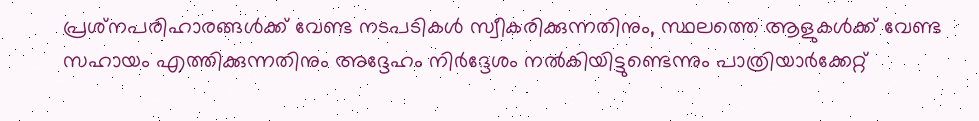പ്രശ്‌നപരിഹാരങ്ങള്‍ക്ക് വേണ്ട നടപടികള്‍ സ്വീകരിക്കുന്നതിനും, സ്ഥലത്തെ ആളുകള്‍ക്ക് വേണ്ട സഹായം എത്തിക്കുന്നതിനും അദ്ദേഹം നിര്‍ദ്ദേശം നല്‍കിയിട്ടുണ്ടെന്നും പാത്രിയാര്‍ക്കേറ്റ്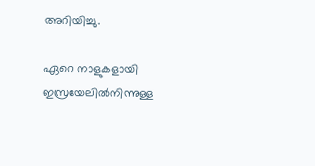അറിയിച്ചു.

ഏറെ നാളുകളായി ഇസ്രയേലില്‍നിന്നുള്ള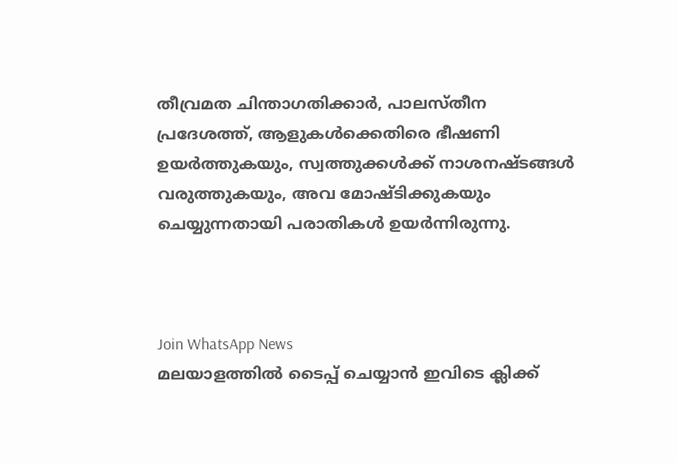തീവ്രമത ചിന്താഗതിക്കാര്‍, പാലസ്തീന പ്രദേശത്ത്, ആളുകള്‍ക്കെതിരെ ഭീഷണി ഉയര്‍ത്തുകയും, സ്വത്തുക്കള്‍ക്ക് നാശനഷ്ടങ്ങള്‍ വരുത്തുകയും, അവ മോഷ്ടിക്കുകയും ചെയ്യുന്നതായി പരാതികള്‍ ഉയര്‍ന്നിരുന്നു.



Join WhatsApp News
മലയാളത്തില്‍ ടൈപ്പ് ചെയ്യാന്‍ ഇവിടെ ക്ലിക്ക്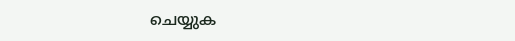ചെയ്യുക